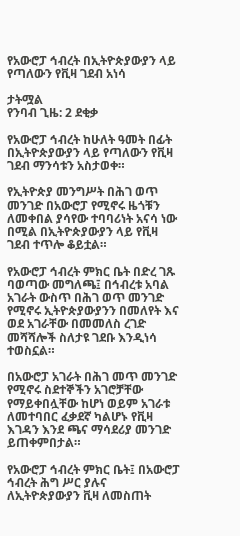የአውሮፓ ኅብረት በኢትዮጵያውያን ላይ የጣለውን የቪዛ ገደብ አነሳ

ታትሟል
የንባብ ጊዜ: 2 ደቂቃ

የአውሮፓ ኅብረት ከሁለት ዓመት በፊት በኢትዮጵያውያን ላይ የጣለውን የቪዛ ገደብ ማንሳቱን አስታወቀ።

የኢትዮጵያ መንግሥት በሕገ ወጥ መንገድ በአውሮፓ የሚኖሩ ዜጎቹን ለመቀበል ያሳየው ተባባሪነት አናሳ ነው በሚል በኢትዮጵያውያን ላይ የቪዛ ገደብ ተጥሎ ቆይቷል።

የአውሮፓ ኅብረት ምክር ቤት በድረ ገጹ ባወጣው መግለጫ፤ በኅብረቱ አባል አገራት ውስጥ በሕገ ወጥ መንገድ የሚኖሩ ኢትዮጵያውያንን በመለየት እና ወደ አገራቸው በመመለስ ረገድ መሻሻሎች ስለታዩ ገደቡ እንዲነሳ ተወስኗል።

በአውሮፓ አገራት በሕገ መጥ መንገድ የሚኖሩ ስደተኞችን አገሮቻቸው የማይቀበሏቸው ከሆነ ወይም አገራቱ ለመተባበር ፈቃደኛ ካልሆኑ የቪዛ እገዳን እንደ ጫና ማሳደሪያ መንገድ ይጠቀምበታል።

የአውሮፓ ኅብረት ምክር ቤት፤ በአውሮፓ ኅብረት ሕግ ሥር ያሉና ለኢትዮጵያውያን ቪዛ ለመስጠት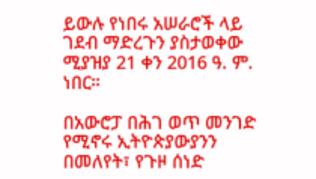ይውሉ የነበሩ አሠራሮች ላይ ገደብ ማድረጉን ያስታወቀው ሚያዝያ 21 ቀን 2016 ዓ. ም. ነበር።

በአውሮፓ በሕገ ወጥ መንገድ የሚኖሩ ኢትዮጵያውያንን በመለየት፣ የጉዞ ሰነድ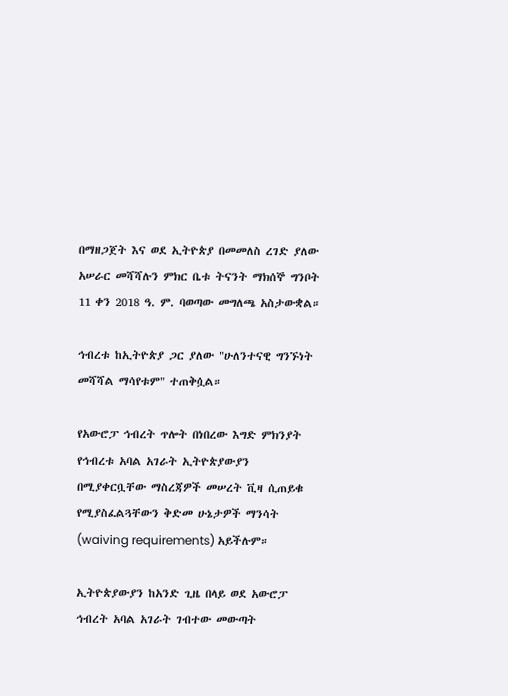በማዘጋጀት እና ወደ ኢትዮጵያ በመመለስ ረገድ ያለው አሠራር መሻሻሉን ምክር ቤቱ ትናንት ማክሰኞ ግንቦት 11 ቀን 2018 ዓ. ም. ባወጣው መግለጫ አስታውቋል።

ኅብረቱ ከኢትዮጵያ ጋር ያለው "ሁለንተናዊ ግንኙነት መሻሻል ማሳየቱም" ተጠቅሷል።

የአውሮፓ ኅብረት ጥሎት በነበረው እግድ ምክንያት የኅብረቱ አባል አገራት ኢትዮጵያውያን በሚያቀርቧቸው ማስረጃዎች መሠረት ቪዛ ሲጠይቁ የሚያስፈልጓቸውን ቅድመ ሁኔታዎች ማንሳት (waiving requirements) አይችሉም።

ኢትዮጵያውያን ከአንድ ጊዜ በላይ ወደ አውሮፓ ኅብረት አባል አገራት ገብተው መውጣት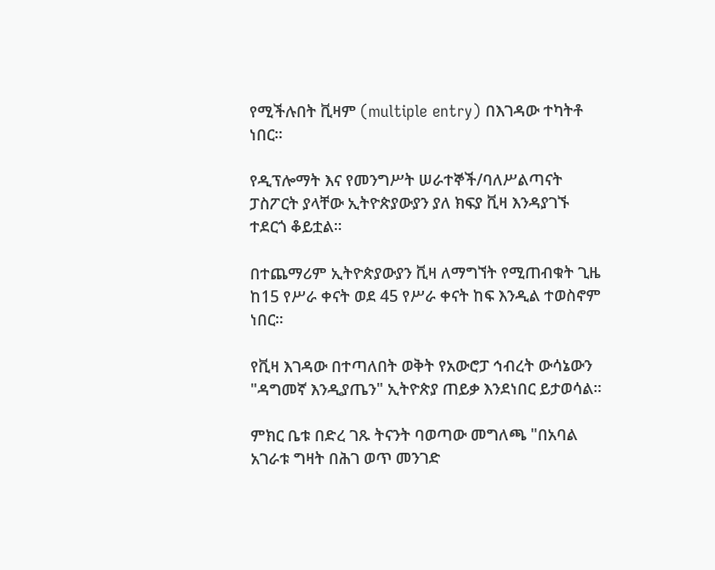የሚችሉበት ቪዛም (multiple entry) በእገዳው ተካትቶ ነበር።

የዲፕሎማት እና የመንግሥት ሠራተኞች/ባለሥልጣናት ፓስፖርት ያላቸው ኢትዮጵያውያን ያለ ክፍያ ቪዛ እንዳያገኙ ተደርጎ ቆይቷል።

በተጨማሪም ኢትዮጵያውያን ቪዛ ለማግኘት የሚጠብቁት ጊዜ ከ15 የሥራ ቀናት ወደ 45 የሥራ ቀናት ከፍ እንዲል ተወስኖም ነበር።

የቪዛ እገዳው በተጣለበት ወቅት የአውሮፓ ኅብረት ውሳኔውን "ዳግመኛ እንዲያጤን" ኢትዮጵያ ጠይቃ እንደነበር ይታወሳል።

ምክር ቤቱ በድረ ገጹ ትናንት ባወጣው መግለጫ "በአባል አገራቱ ግዛት በሕገ ወጥ መንገድ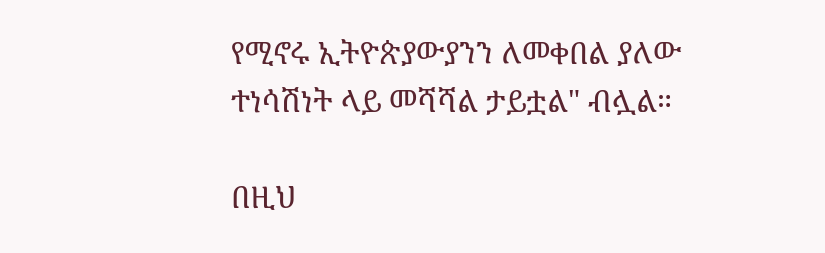የሚኖሩ ኢትዮጵያውያንን ለመቀበል ያለው ተነሳሽነት ላይ መሻሻል ታይቷል" ብሏል።

በዚህ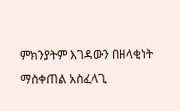ምክንያትም እገዳውን በዘላቂነት ማስቀጠል አስፈላጊ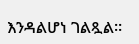እንዳልሆነ ገልጿል።